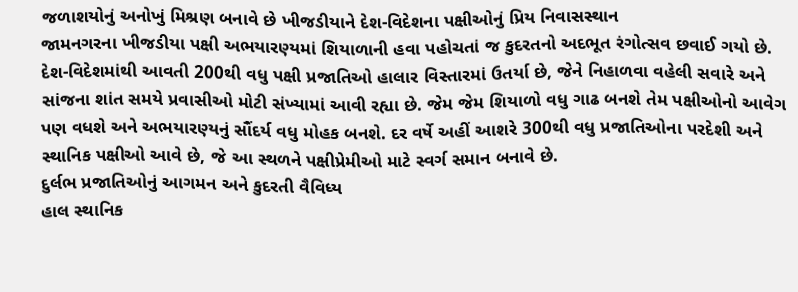જળાશયોનું અનોખું મિશ્રણ બનાવે છે ખીજડીયાને દેશ-વિદેશના પક્ષીઓનું પ્રિય નિવાસસ્થાન
જામનગરના ખીજડીયા પક્ષી અભયારણ્યમાં શિયાળાની હવા પહોચતાં જ કુદરતનો અદભૂત રંગોત્સવ છવાઈ ગયો છે. દેશ-વિદેશમાંથી આવતી 200થી વધુ પક્ષી પ્રજાતિઓ હાલાર વિસ્તારમાં ઉતર્યા છે, જેને નિહાળવા વહેલી સવારે અને સાંજના શાંત સમયે પ્રવાસીઓ મોટી સંખ્યામાં આવી રહ્યા છે. જેમ જેમ શિયાળો વધુ ગાઢ બનશે તેમ પક્ષીઓનો આવેગ પણ વધશે અને અભયારણ્યનું સૌંદર્ય વધુ મોહક બનશે. દર વર્ષે અહીં આશરે 300થી વધુ પ્રજાતિઓના પરદેશી અને સ્થાનિક પક્ષીઓ આવે છે, જે આ સ્થળને પક્ષીપ્રેમીઓ માટે સ્વર્ગ સમાન બનાવે છે.
દુર્લભ પ્રજાતિઓનું આગમન અને કુદરતી વૈવિધ્ય
હાલ સ્થાનિક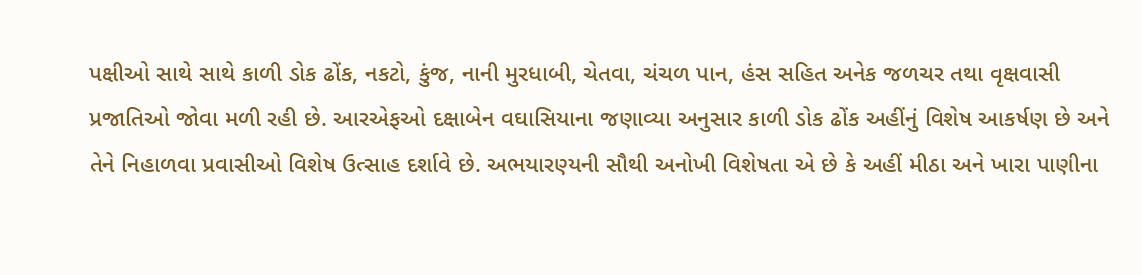પક્ષીઓ સાથે સાથે કાળી ડોક ઢોંક, નકટો, કુંજ, નાની મુરધાબી, ચેતવા, ચંચળ પાન, હંસ સહિત અનેક જળચર તથા વૃક્ષવાસી પ્રજાતિઓ જોવા મળી રહી છે. આરએફઓ દક્ષાબેન વઘાસિયાના જણાવ્યા અનુસાર કાળી ડોક ઢોંક અહીંનું વિશેષ આકર્ષણ છે અને તેને નિહાળવા પ્રવાસીઓ વિશેષ ઉત્સાહ દર્શાવે છે. અભયારણ્યની સૌથી અનોખી વિશેષતા એ છે કે અહીં મીઠા અને ખારા પાણીના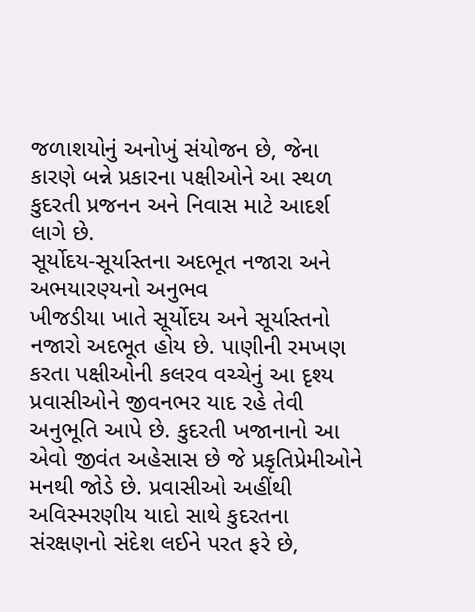જળાશયોનું અનોખું સંયોજન છે, જેના કારણે બન્ને પ્રકારના પક્ષીઓને આ સ્થળ કુદરતી પ્રજનન અને નિવાસ માટે આદર્શ લાગે છે.
સૂર્યોદય-સૂર્યાસ્તના અદભૂત નજારા અને અભયારણ્યનો અનુભવ
ખીજડીયા ખાતે સૂર્યોદય અને સૂર્યાસ્તનો નજારો અદભૂત હોય છે. પાણીની રમખણ કરતા પક્ષીઓની કલરવ વચ્ચેનું આ દૃશ્ય પ્રવાસીઓને જીવનભર યાદ રહે તેવી અનુભૂતિ આપે છે. કુદરતી ખજાનાનો આ એવો જીવંત અહેસાસ છે જે પ્રકૃતિપ્રેમીઓને મનથી જોડે છે. પ્રવાસીઓ અહીંથી અવિસ્મરણીય યાદો સાથે કુદરતના સંરક્ષણનો સંદેશ લઈને પરત ફરે છે,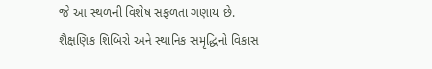જે આ સ્થળની વિશેષ સફળતા ગણાય છે.
શૈક્ષણિક શિબિરો અને સ્થાનિક સમૃદ્ધિનો વિકાસ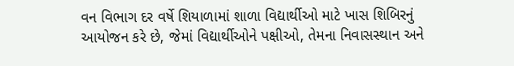વન વિભાગ દર વર્ષે શિયાળામાં શાળા વિદ્યાર્થીઓ માટે ખાસ શિબિરનું આયોજન કરે છે, જેમાં વિદ્યાર્થીઓને પક્ષીઓ, તેમના નિવાસસ્થાન અને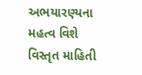અભયારણ્યના મહત્વ વિશે વિસ્તૃત માહિતી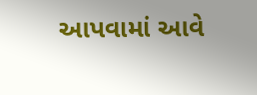આપવામાં આવે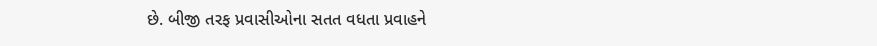છે. બીજી તરફ પ્રવાસીઓના સતત વધતા પ્રવાહને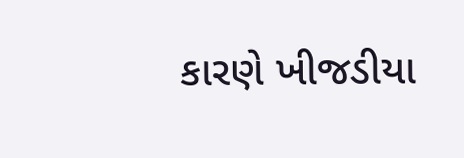કારણે ખીજડીયા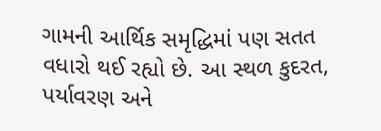ગામની આર્થિક સમૃદ્ધિમાં પણ સતત વધારો થઈ રહ્યો છે. આ સ્થળ કુદરત, પર્યાવરણ અને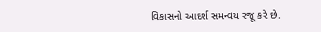વિકાસનો આદર્શ સમન્વય રજૂ કરે છે.